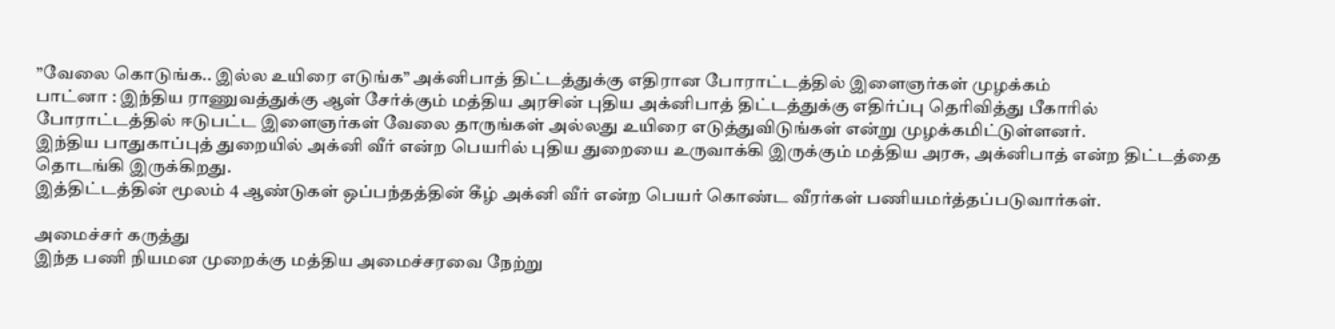”வேலை கொடுங்க.. இல்ல உயிரை எடுங்க” அக்னிபாத் திட்டத்துக்கு எதிரான போராட்டத்தில் இளைஞர்கள் முழக்கம்
பாட்னா : இந்திய ராணுவத்துக்கு ஆள் சேர்க்கும் மத்திய அரசின் புதிய அக்னிபாத் திட்டத்துக்கு எதிர்ப்பு தெரிவித்து பீகாரில் போராட்டத்தில் ஈடுபட்ட இளைஞர்கள் வேலை தாருங்கள் அல்லது உயிரை எடுத்துவிடுங்கள் என்று முழக்கமிட்டுள்ளனர்.
இந்திய பாதுகாப்புத் துறையில் அக்னி வீர் என்ற பெயரில் புதிய துறையை உருவாக்கி இருக்கும் மத்திய அரசு, அக்னிபாத் என்ற திட்டத்தை தொடங்கி இருக்கிறது.
இத்திட்டத்தின் மூலம் 4 ஆண்டுகள் ஒப்பந்தத்தின் கீழ் அக்னி வீர் என்ற பெயர் கொண்ட வீரர்கள் பணியமர்த்தப்படுவார்கள்.

அமைச்சர் கருத்து
இந்த பணி நியமன முறைக்கு மத்திய அமைச்சரவை நேற்று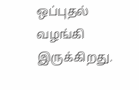ஒப்புதல் வழங்கி இருக்கிறது.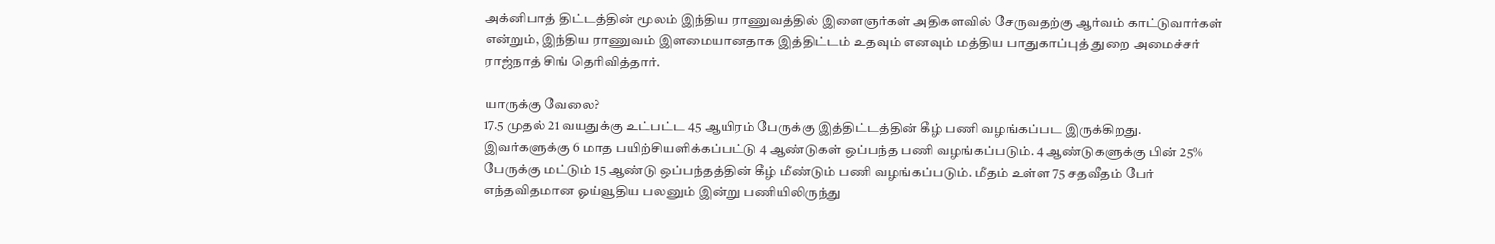அக்னிபாத் திட்டத்தின் மூலம் இந்திய ராணுவத்தில் இளைஞர்கள் அதிகளவில் சேருவதற்கு ஆர்வம் காட்டுவார்கள் என்றும், இந்திய ராணுவம் இளமையானதாக இத்திட்டம் உதவும் எனவும் மத்திய பாதுகாப்புத் துறை அமைச்சர் ராஜ்நாத் சிங் தெரிவித்தார்.

யாருக்கு வேலை?
17.5 முதல் 21 வயதுக்கு உட்பட்ட 45 ஆயிரம் பேருக்கு இத்திட்டத்தின் கீழ் பணி வழங்கப்பட இருக்கிறது. இவர்களுக்கு 6 மாத பயிற்சியளிக்கப்பட்டு 4 ஆண்டுகள் ஒப்பந்த பணி வழங்கப்படும். 4 ஆண்டுகளுக்கு பின் 25% பேருக்கு மட்டும் 15 ஆண்டு ஒப்பந்தத்தின் கீழ் மீண்டும் பணி வழங்கப்படும். மீதம் உள்ள 75 சதவீதம் பேர் எந்தவிதமான ஓய்வூதிய பலனும் இன்று பணியிலிருந்து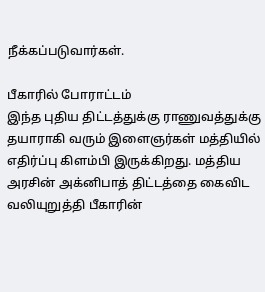நீக்கப்படுவார்கள்.

பீகாரில் போராட்டம்
இந்த புதிய திட்டத்துக்கு ராணுவத்துக்கு தயாராகி வரும் இளைஞர்கள் மத்தியில் எதிர்ப்பு கிளம்பி இருக்கிறது. மத்திய அரசின் அக்னிபாத் திட்டத்தை கைவிட வலியுறுத்தி பீகாரின்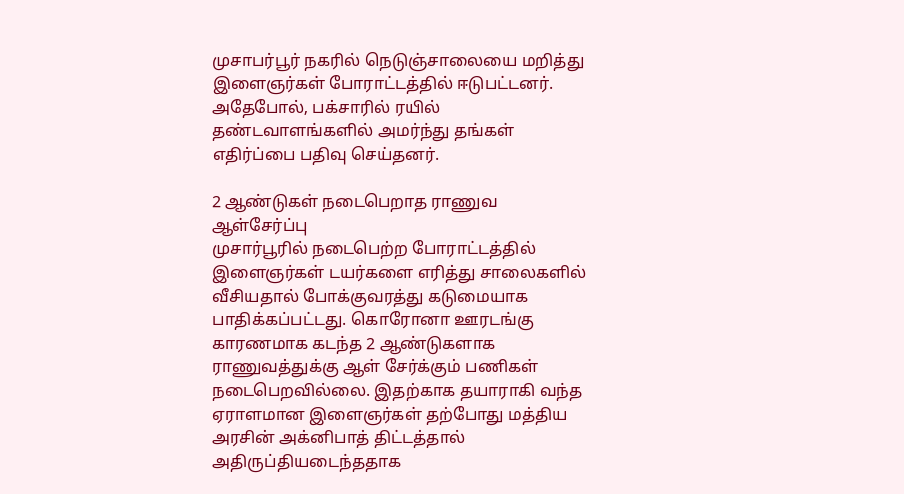முசாபர்பூர் நகரில் நெடுஞ்சாலையை மறித்து இளைஞர்கள் போராட்டத்தில் ஈடுபட்டனர். அதேபோல், பக்சாரில் ரயில் தண்டவாளங்களில் அமர்ந்து தங்கள் எதிர்ப்பை பதிவு செய்தனர்.

2 ஆண்டுகள் நடைபெறாத ராணுவ ஆள்சேர்ப்பு
முசார்பூரில் நடைபெற்ற போராட்டத்தில் இளைஞர்கள் டயர்களை எரித்து சாலைகளில் வீசியதால் போக்குவரத்து கடுமையாக பாதிக்கப்பட்டது. கொரோனா ஊரடங்கு காரணமாக கடந்த 2 ஆண்டுகளாக ராணுவத்துக்கு ஆள் சேர்க்கும் பணிகள் நடைபெறவில்லை. இதற்காக தயாராகி வந்த ஏராளமான இளைஞர்கள் தற்போது மத்திய அரசின் அக்னிபாத் திட்டத்தால் அதிருப்தியடைந்ததாக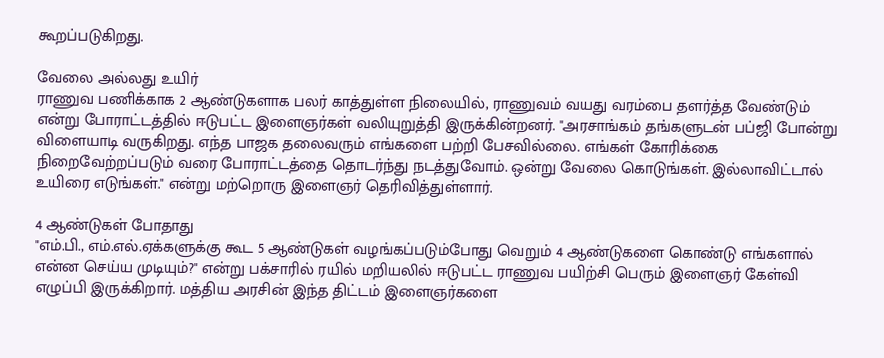கூறப்படுகிறது.

வேலை அல்லது உயிர்
ராணுவ பணிக்காக 2 ஆண்டுகளாக பலர் காத்துள்ள நிலையில், ராணுவம் வயது வரம்பை தளர்த்த வேண்டும் என்று போராட்டத்தில் ஈடுபட்ட இளைஞர்கள் வலியுறுத்தி இருக்கின்றனர். "அரசாங்கம் தங்களுடன் பப்ஜி போன்று விளையாடி வருகிறது. எந்த பாஜக தலைவரும் எங்களை பற்றி பேசவில்லை. எங்கள் கோரிக்கை நிறைவேற்றப்படும் வரை போராட்டத்தை தொடர்ந்து நடத்துவோம். ஒன்று வேலை கொடுங்கள். இல்லாவிட்டால் உயிரை எடுங்கள்." என்று மற்றொரு இளைஞர் தெரிவித்துள்ளார்.

4 ஆண்டுகள் போதாது
"எம்.பி., எம்.எல்.ஏக்களுக்கு கூட 5 ஆண்டுகள் வழங்கப்படும்போது வெறும் 4 ஆண்டுகளை கொண்டு எங்களால் என்ன செய்ய முடியும்?" என்று பக்சாரில் ரயில் மறியலில் ஈடுபட்ட ராணுவ பயிற்சி பெரும் இளைஞர் கேள்வி எழுப்பி இருக்கிறார். மத்திய அரசின் இந்த திட்டம் இளைஞர்களை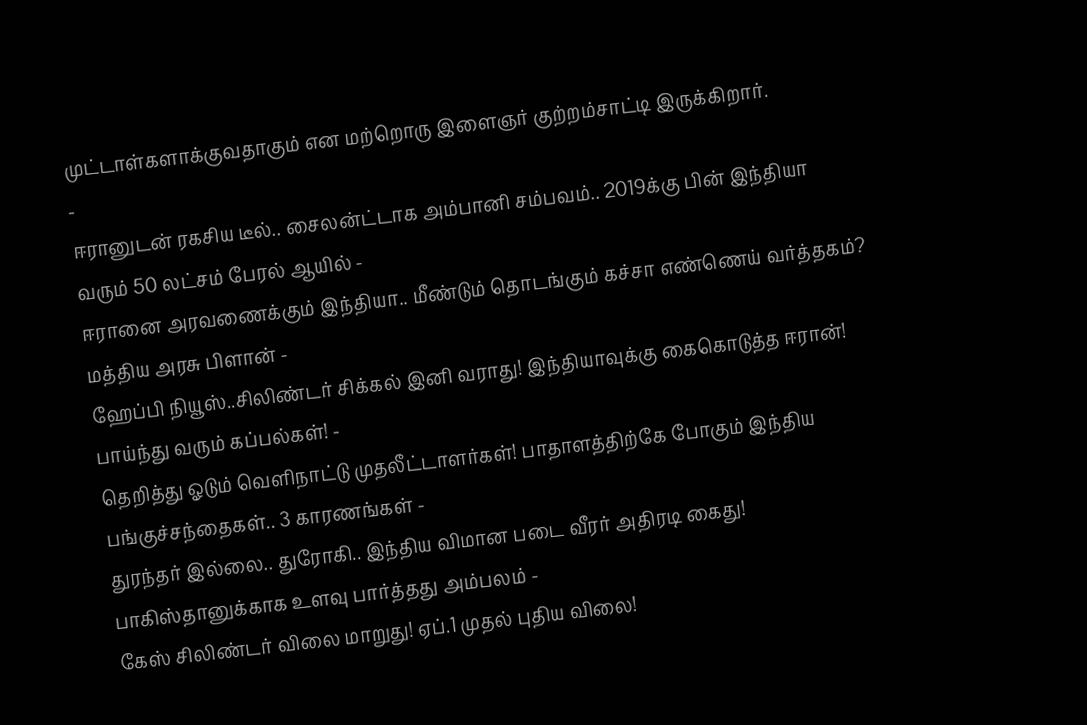முட்டாள்களாக்குவதாகும் என மற்றொரு இளைஞர் குற்றம்சாட்டி இருக்கிறார்.
-
ஈரானுடன் ரகசிய டீல்.. சைலன்ட்டாக அம்பானி சம்பவம்.. 2019க்கு பின் இந்தியா வரும் 50 லட்சம் பேரல் ஆயில் -
ஈரானை அரவணைக்கும் இந்தியா.. மீண்டும் தொடங்கும் கச்சா எண்ணெய் வர்த்தகம்? மத்திய அரசு பிளான் -
ஹேப்பி நியூஸ்..சிலிண்டர் சிக்கல் இனி வராது! இந்தியாவுக்கு கைகொடுத்த ஈரான்! பாய்ந்து வரும் கப்பல்கள்! -
தெறித்து ஓடும் வெளிநாட்டு முதலீட்டாளர்கள்! பாதாளத்திற்கே போகும் இந்திய பங்குச்சந்தைகள்.. 3 காரணங்கள் -
துரந்தர் இல்லை.. துரோகி.. இந்திய விமான படை வீரர் அதிரடி கைது! பாகிஸ்தானுக்காக உளவு பார்த்தது அம்பலம் -
கேஸ் சிலிண்டர் விலை மாறுது! ஏப்.1 முதல் புதிய விலை!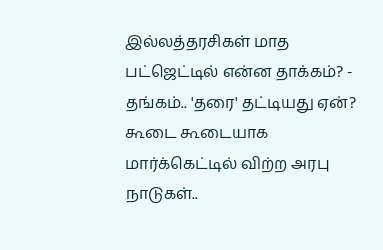இல்லத்தரசிகள் மாத பட்ஜெட்டில் என்ன தாக்கம்? -
தங்கம்.. 'தரை' தட்டியது ஏன்? கூடை கூடையாக மார்க்கெட்டில் விற்ற அரபு நாடுகள்..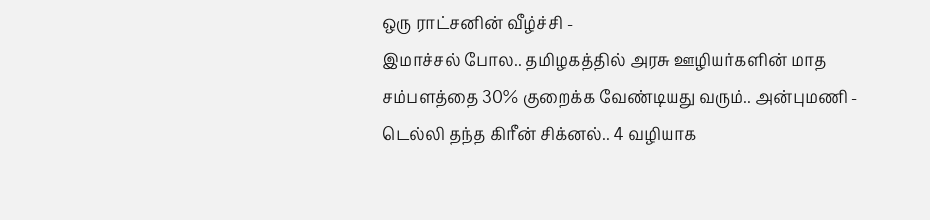ஒரு ராட்சனின் வீழ்ச்சி -
இமாச்சல் போல.. தமிழகத்தில் அரசு ஊழியர்களின் மாத சம்பளத்தை 30% குறைக்க வேண்டியது வரும்.. அன்புமணி -
டெல்லி தந்த கிரீன் சிக்னல்.. 4 வழியாக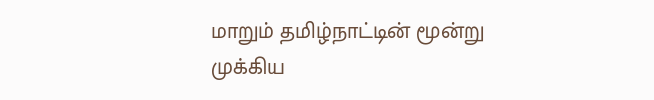மாறும் தமிழ்நாட்டின் மூன்று முக்கிய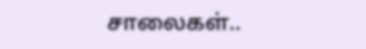சாலைகள்..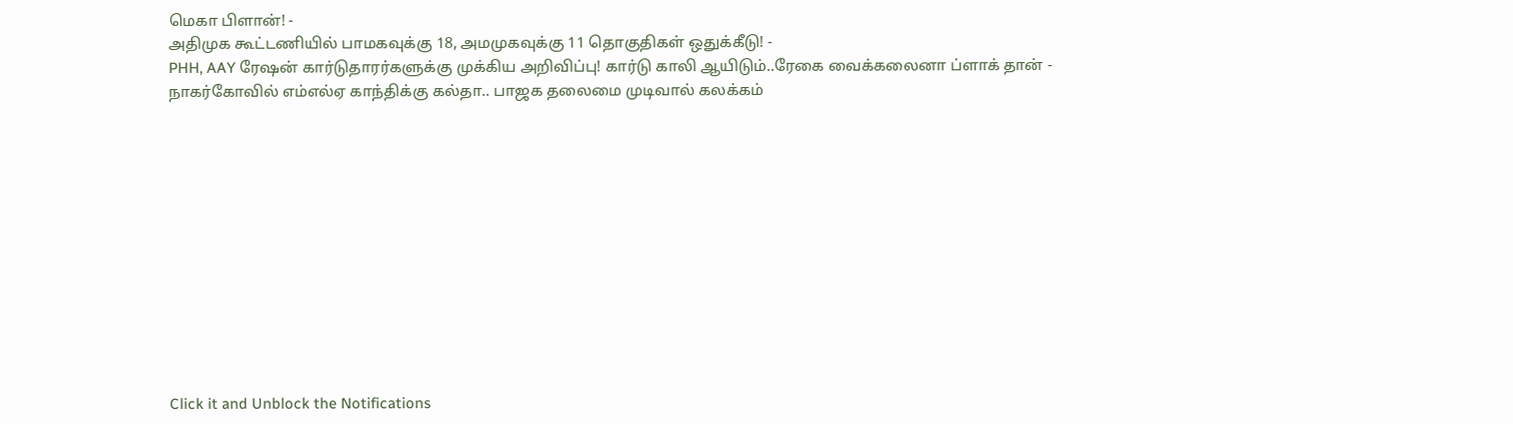மெகா பிளான்! -
அதிமுக கூட்டணியில் பாமகவுக்கு 18, அமமுகவுக்கு 11 தொகுதிகள் ஒதுக்கீடு! -
PHH, AAY ரேஷன் கார்டுதாரர்களுக்கு முக்கிய அறிவிப்பு! கார்டு காலி ஆயிடும்..ரேகை வைக்கலைனா ப்ளாக் தான் -
நாகர்கோவில் எம்எல்ஏ காந்திக்கு கல்தா.. பாஜக தலைமை முடிவால் கலக்கம்












Click it and Unblock the Notifications